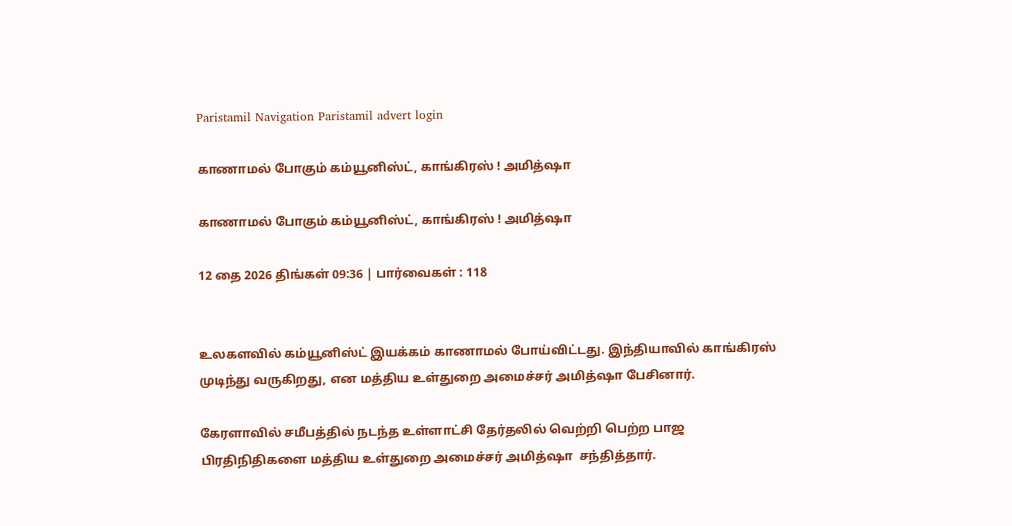Paristamil Navigation Paristamil advert login

காணாமல் போகும் கம்யூனிஸ்ட், காங்கிரஸ் ! அமித்ஷா

காணாமல் போகும் கம்யூனிஸ்ட், காங்கிரஸ் ! அமித்ஷா

12 தை 2026 திங்கள் 09:36 | பார்வைகள் : 118


உலகளவில் கம்யூனிஸ்ட் இயக்கம் காணாமல் போய்விட்டது. இந்தியாவில் காங்கிரஸ் முடிந்து வருகிறது, என மத்திய உள்துறை அமைச்சர் அமித்ஷா பேசினார்.

கேரளாவில் சமீபத்தில் நடந்த உள்ளாட்சி தேர்தலில் வெற்றி பெற்ற பாஜ பிரதிநிதிகளை மத்திய உள்துறை அமைச்சர் அமித்ஷா  சந்தித்தார்.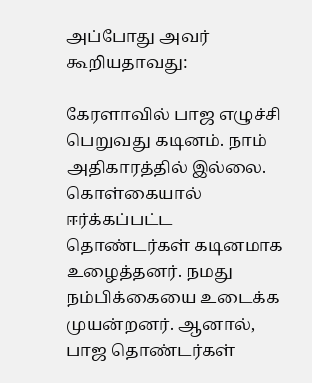அப்போது அவர் கூறியதாவது:

கேரளாவில் பாஜ எழுச்சி பெறுவது கடினம். நாம் அதிகாரத்தில் இல்லை. கொள்கையால் ஈர்க்கப்பட்ட தொண்டர்கள் கடினமாக உழைத்தனர். நமது நம்பிக்கையை உடைக்க முயன்றனர். ஆனால், பாஜ தொண்டர்கள்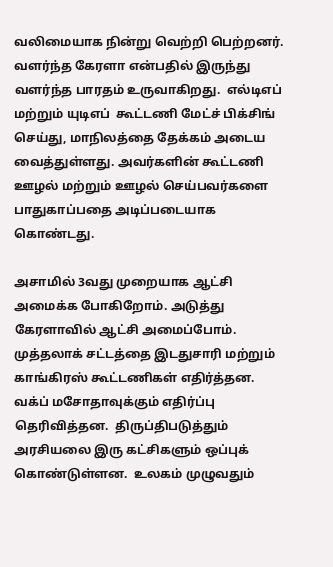வலிமையாக நின்று வெற்றி பெற்றனர். வளர்ந்த கேரளா என்பதில் இருந்து வளர்ந்த பாரதம் உருவாகிறது.  எல்டிஎப் மற்றும் யுடிஎப்  கூட்டணி மேட்ச் பிக்சிங் செய்து, மாநிலத்தை தேக்கம் அடைய வைத்துள்ளது. அவர்களின் கூட்டணி ஊழல் மற்றும் ஊழல் செய்பவர்களை பாதுகாப்பதை அடிப்படையாக கொண்டது.

அசாமில் 3வது முறையாக ஆட்சி அமைக்க போகிறோம். அடுத்து கேரளாவில் ஆட்சி அமைப்போம். முத்தலாக் சட்டத்தை இடதுசாரி மற்றும் காங்கிரஸ் கூட்டணிகள் எதிர்த்தன. வக்ப் மசோதாவுக்கும் எதிர்ப்பு தெரிவித்தன.  திருப்திபடுத்தும் அரசியலை இரு கட்சிகளும் ஒப்புக் கொண்டுள்ளன.  உலகம் முழுவதும்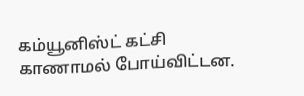கம்யூனிஸ்ட் கட்சி காணாமல் போய்விட்டன.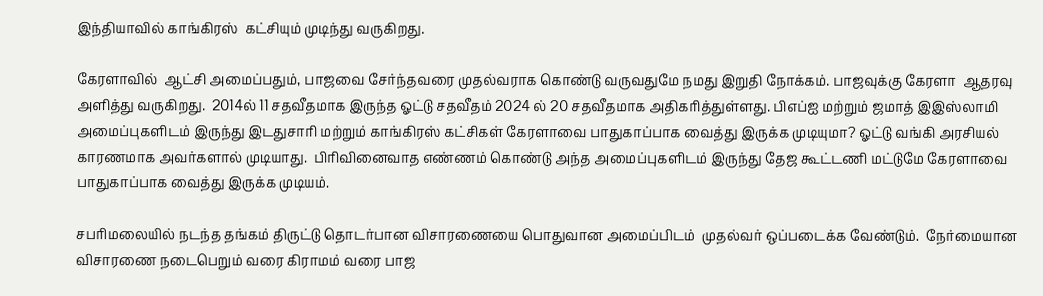இந்தியாவில் காங்கிரஸ்  கட்சியும் முடிந்து வருகிறது.

கேரளாவில்  ஆட்சி அமைப்பதும், பாஜவை சேர்ந்தவரை முதல்வராக கொண்டு வருவதுமே நமது இறுதி நோக்கம். பாஜவுக்கு கேரளா  ஆதரவு அளித்து வருகிறது.  2014ல் 11 சதவீதமாக இருந்த ஓட்டு சதவீதம் 2024 ல் 20 சதவீதமாக அதிகரித்துள்ளது. பிஎப்ஐ மற்றும் ஜமாத் இஇஸ்லாமி அமைப்புகளிடம் இருந்து இடதுசாரி மற்றும் காங்கிரஸ் கட்சிகள் கேரளாவை பாதுகாப்பாக வைத்து இருக்க முடியுமா? ஓட்டு வங்கி அரசியல் காரணமாக அவர்களால் முடியாது.  பிரிவினைவாத எண்ணம் கொண்டு அந்த அமைப்புகளிடம் இருந்து தேஜ கூட்டணி மட்டுமே கேரளாவை பாதுகாப்பாக வைத்து இருக்க முடியம்.

சபரிமலையில் நடந்த தங்கம் திருட்டு தொடர்பான விசாரணையை பொதுவான அமைப்பிடம்  முதல்வர் ஒப்படைக்க வேண்டும்.  நேர்மையான விசாரணை நடைபெறும் வரை கிராமம் வரை பாஜ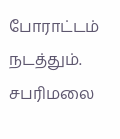போராட்டம் நடத்தும். சபரிமலை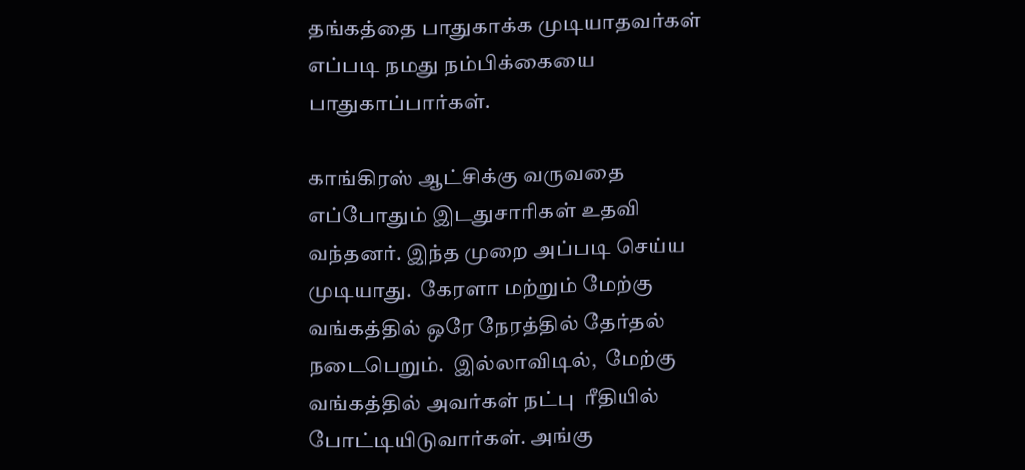தங்கத்தை பாதுகாக்க முடியாதவர்கள் எப்படி நமது நம்பிக்கையை பாதுகாப்பார்கள்.

காங்கிரஸ் ஆட்சிக்கு வருவதை  எப்போதும் இடதுசாரிகள் உதவி வந்தனர். இந்த முறை அப்படி செய்ய முடியாது.  கேரளா மற்றும் மேற்கு வங்கத்தில் ஒரே நேரத்தில் தேர்தல் நடைபெறும்.  இல்லாவிடில்,  மேற்கு வங்கத்தில் அவர்கள் நட்பு  ரீதியில் போட்டியிடுவார்கள். அங்கு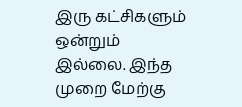இரு கட்சிகளும்  ஒன்றும் இல்லை. இந்த முறை மேற்கு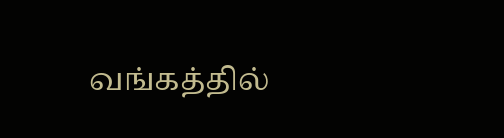வங்கத்தில்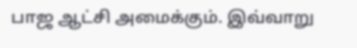பாஜ ஆட்சி அமைக்கும். இவ்வாறு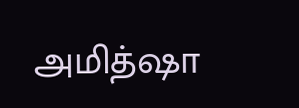அமித்ஷா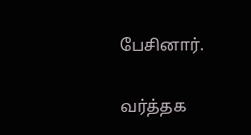பேசினார்.

வர்த்தக‌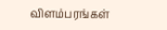விளம்பரங்கள்